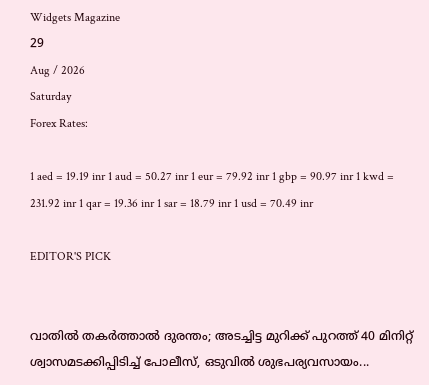Widgets Magazine
29
Aug / 2026
Saturday
Forex Rates:

1 aed = 19.19 inr 1 aud = 50.27 inr 1 eur = 79.92 inr 1 gbp = 90.97 inr 1 kwd = 231.92 inr 1 qar = 19.36 inr 1 sar = 18.79 inr 1 usd = 70.49 inr

EDITOR'S PICK


വാതിൽ തകർത്താൽ ദുരന്തം; അടച്ചിട്ട മുറിക്ക് പുറത്ത് 40 മിനിറ്റ് ശ്വാസമടക്കിപ്പിടിച്ച് പോലീസ്, ഒടുവിൽ ശുഭപര്യവസായം...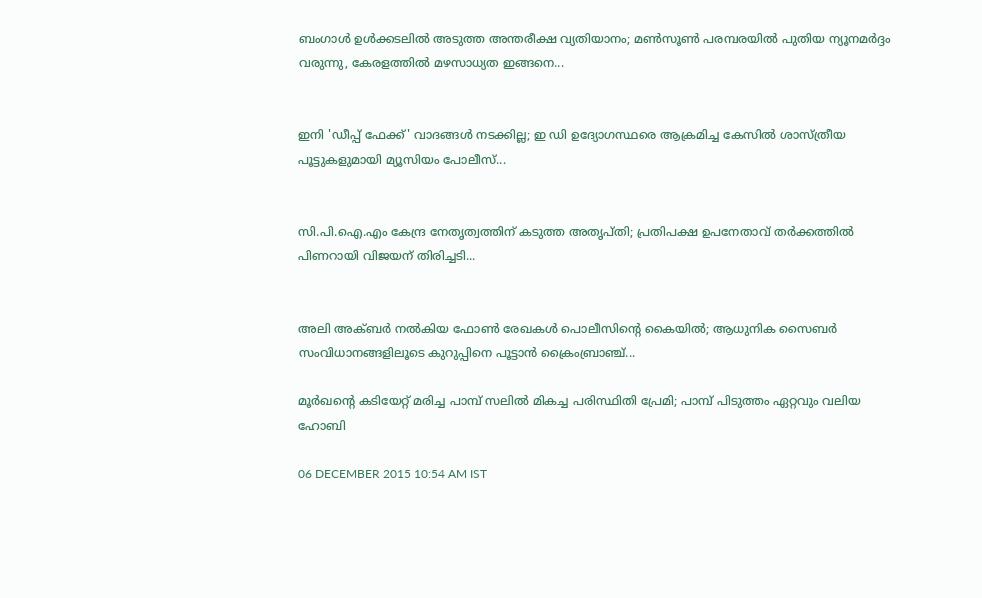ബംഗാൾ ഉൾക്കടലിൽ അടുത്ത അന്തരീക്ഷ വ്യതിയാനം; മൺസൂൺ പരമ്പരയിൽ പുതിയ ന്യൂനമർദ്ദം വരുന്നു, കേരളത്തിൽ മഴസാധ്യത ഇങ്ങനെ...


ഇനി 'ഡീപ്പ് ഫേക്ക്' വാദങ്ങൾ നടക്കില്ല; ഇ ഡി ഉദ്യോഗസ്ഥരെ ആക്രമിച്ച കേസിൽ ശാസ്ത്രീയ പൂട്ടുകളുമായി മ്യൂസിയം പോലീസ്...


സി.പി.ഐ.എം കേന്ദ്ര നേതൃത്വത്തിന് കടുത്ത അതൃപ്തി; പ്രതിപക്ഷ ഉപനേതാവ് തർക്കത്തിൽ പിണറായി വിജയന് തിരിച്ചടി...


അലി അക്ബർ നൽകിയ ഫോൺ രേഖകൾ പൊലീസിന്റെ കൈയിൽ; ആധുനിക സൈബർ സംവിധാനങ്ങളിലൂടെ കുറുപ്പിനെ പൂട്ടാൻ ക്രൈംബ്രാഞ്ച്...

മൂര്‍ഖന്റെ കടിയേറ്റ് മരിച്ച പാമ്പ് സലില്‍ മികച്ച പരിസ്ഥിതി പ്രേമി; പാമ്പ് പിടുത്തം ഏറ്റവും വലിയ ഹോബി

06 DECEMBER 2015 10:54 AM IST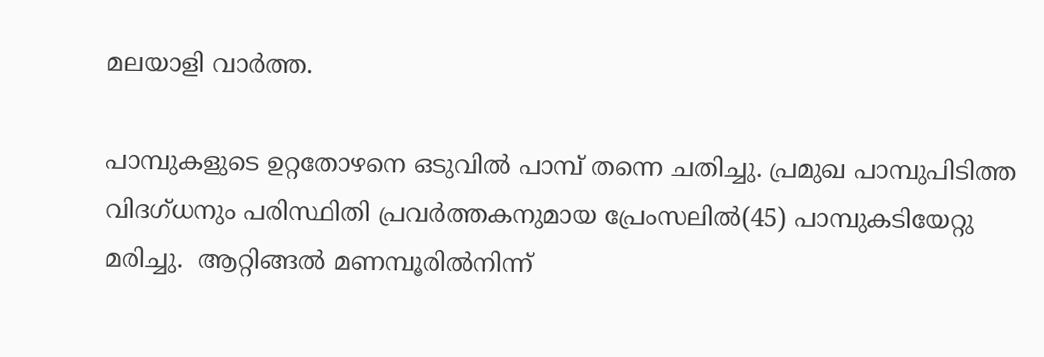മലയാളി വാര്‍ത്ത.

പാമ്പുകളുടെ ഉറ്റതോഴനെ ഒടുവില്‍ പാമ്പ് തന്നെ ചതിച്ചു. പ്രമുഖ പാമ്പുപിടിത്ത വിദഗ്ധനും പരിസ്ഥിതി പ്രവര്‍ത്തകനുമായ പ്രേംസലില്‍(45) പാമ്പുകടിയേറ്റു മരിച്ചു.  ആറ്റിങ്ങല്‍ മണമ്പൂരില്‍നിന്ന്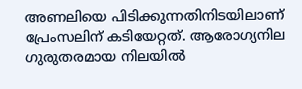അണലിയെ പിടിക്കുന്നതിനിടയിലാണ് പ്രേംസലിന് കടിയേറ്റത്. ആരോഗ്യനില ഗുരുതരമായ നിലയില്‍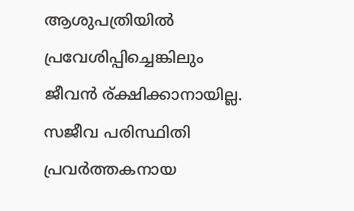ആശുപത്രിയില്‍ പ്രവേശിപ്പിച്ചെങ്കിലും ജീവന്‍ ര്ക്ഷിക്കാനായില്ല. സജീവ പരിസ്ഥിതി പ്രവര്‍ത്തകനായ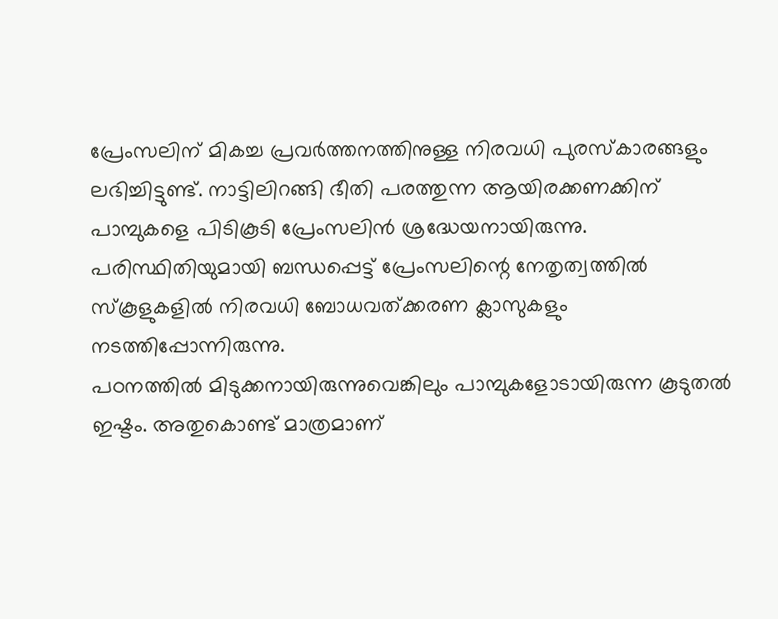പ്രേംസലിന് മികച്ച പ്രവര്‍ത്തനത്തിനുള്ള നിരവധി പുരസ്‌കാരങ്ങളും ലഭിച്ചിട്ടുണ്ട്. നാട്ടിലിറങ്ങി ഭീതി പരത്തുന്ന ആയിരക്കണക്കിന് പാമ്പുകളെ പിടികൂടി പ്രേംസലിന്‍ ശ്രദ്ധേയനായിരുന്നു. പരിസ്ഥിതിയുമായി ബന്ധപ്പെട്ട് പ്രേംസലിന്റെ നേതൃത്വത്തില്‍ സ്‌കൂളുകളില്‍ നിരവധി ബോധവത്ക്കരണ ക്ലാസുകളും നടത്തിപ്പോന്നിരുന്നു.
പഠനത്തില്‍ മിടുക്കനായിരുന്നുവെങ്കിലും പാമ്പുകളോടായിരുന്ന കൂടുതല്‍ ഇഷ്ടം. അതുകൊണ്ട് മാത്രമാണ്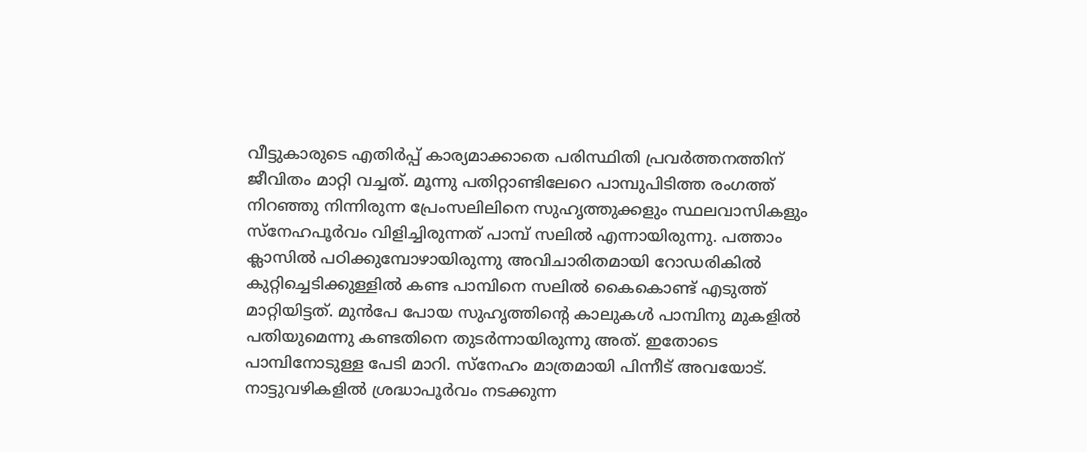വീട്ടുകാരുടെ എതിര്‍പ്പ് കാര്യമാക്കാതെ പരിസ്ഥിതി പ്രവര്‍ത്തനത്തിന് ജീവിതം മാറ്റി വച്ചത്. മൂന്നു പതിറ്റാണ്ടിലേറെ പാമ്പുപിടിത്ത രംഗത്ത് നിറഞ്ഞു നിന്നിരുന്ന പ്രേംസലിലിനെ സുഹൃത്തുക്കളും സ്ഥലവാസികളും സ്‌നേഹപൂര്‍വം വിളിച്ചിരുന്നത് പാമ്പ് സലില്‍ എന്നായിരുന്നു. പത്താം ക്ലാസില്‍ പഠിക്കുമ്പോഴായിരുന്നു അവിചാരിതമായി റോഡരികില്‍ കുറ്റിച്ചെടിക്കുള്ളില്‍ കണ്ട പാമ്പിനെ സലില്‍ കൈകൊണ്ട് എടുത്ത് മാറ്റിയിട്ടത്. മുന്‍പേ പോയ സുഹൃത്തിന്റെ കാലുകള്‍ പാമ്പിനു മുകളില്‍ പതിയുമെന്നു കണ്ടതിനെ തുടര്‍ന്നായിരുന്നു അത്. ഇതോടെ പാമ്പിനോടുള്ള പേടി മാറി. സ്‌നേഹം മാത്രമായി പിന്നീട് അവയോട്.
നാട്ടുവഴികളില്‍ ശ്രദ്ധാപൂര്‍വം നടക്കുന്ന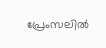പ്രേംസലില്‍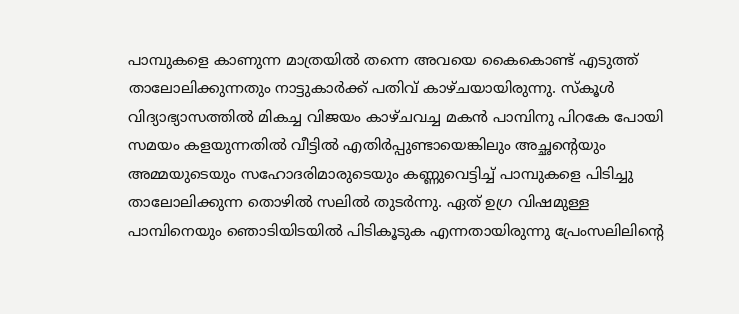പാമ്പുകളെ കാണുന്ന മാത്രയില്‍ തന്നെ അവയെ കൈകൊണ്ട് എടുത്ത് താലോലിക്കുന്നതും നാട്ടുകാര്‍ക്ക് പതിവ് കാഴ്ചയായിരുന്നു. സ്‌കൂള്‍ വിദ്യാഭ്യാസത്തില്‍ മികച്ച വിജയം കാഴ്ചവച്ച മകന്‍ പാമ്പിനു പിറകേ പോയി സമയം കളയുന്നതില്‍ വീട്ടില്‍ എതിര്‍പ്പുണ്ടായെങ്കിലും അച്ഛന്റെയും അമ്മയുടെയും സഹോദരിമാരുടെയും കണ്ണുവെട്ടിച്ച് പാമ്പുകളെ പിടിച്ചു താലോലിക്കുന്ന തൊഴില്‍ സലില്‍ തുടര്‍ന്നു. ഏത് ഉഗ്ര വിഷമുള്ള പാമ്പിനെയും ഞൊടിയിടയില്‍ പിടികൂടുക എന്നതായിരുന്നു പ്രേംസലിലിന്റെ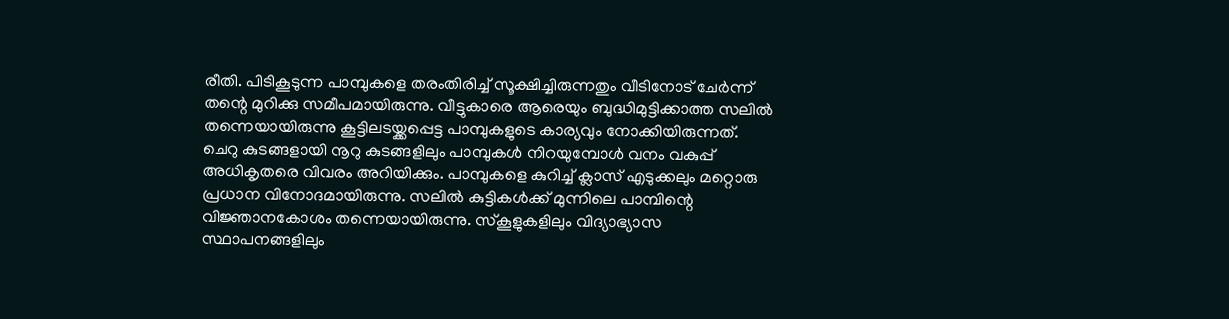രീതി. പിടികൂടുന്ന പാമ്പുകളെ തരംതിരിച്ച് സൂക്ഷിച്ചിരുന്നതും വീടിനോട് ചേര്‍ന്ന് തന്റെ മുറിക്കു സമീപമായിരുന്നു. വീട്ടുകാരെ ആരെയും ബുദ്ധിമുട്ടിക്കാത്ത സലില്‍ തന്നെയായിരുന്നു കൂട്ടിലടയ്ക്കപ്പെട്ട പാമ്പുകളുടെ കാര്യവും നോക്കിയിരുന്നത്.
ചെറു കുടങ്ങളായി നൂറു കുടങ്ങളിലും പാമ്പുകള്‍ നിറയുമ്പോള്‍ വനം വകുപ്പ് അധികൃതരെ വിവരം അറിയിക്കും. പാമ്പുകളെ കുറിച്ച് ക്ലാസ് എടുക്കലും മറ്റൊരു പ്രധാന വിനോദമായിരുന്നു. സലില്‍ കുട്ടികള്‍ക്ക് മുന്നിലെ പാമ്പിന്റെ വിജ്ഞാനകോശം തന്നെയായിരുന്നു. സ്‌കൂളുകളിലും വിദ്യാഭ്യാസ സ്ഥാപനങ്ങളിലും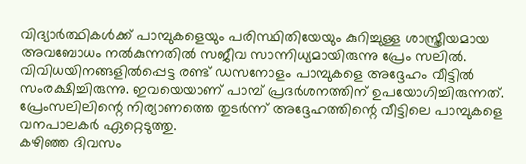വിദ്യാര്‍ത്ഥികള്‍ക്ക് പാമ്പുകളെയും പരിസ്ഥിതിയേയും കുറിച്ചുള്ള ശാസ്ത്രീയമായ അവബോധം നല്‍കുന്നതില്‍ സജീവ സാന്നിധ്യമായിരുന്നു പ്രേം സലില്‍. വിവിധയിനങ്ങളില്‍പ്പെട്ട രണ്ട് ഡസനോളം പാമ്പുകളെ അദ്ദേഹം വീട്ടില്‍ സംരക്ഷിച്ചിരുന്നു. ഇവയെയാണ് പാമ്പ് പ്രദര്‍ശനത്തിന് ഉപയോഗിച്ചിരുന്നത്. പ്രേംസലിലിന്റെ നിര്യാണത്തെ തുടര്‍ന്ന് അദ്ദേഹത്തിന്റെ വീട്ടിലെ പാമ്പുകളെ വനപാലകര്‍ ഏറ്റെടുത്തു.
കഴിഞ്ഞ ദിവസം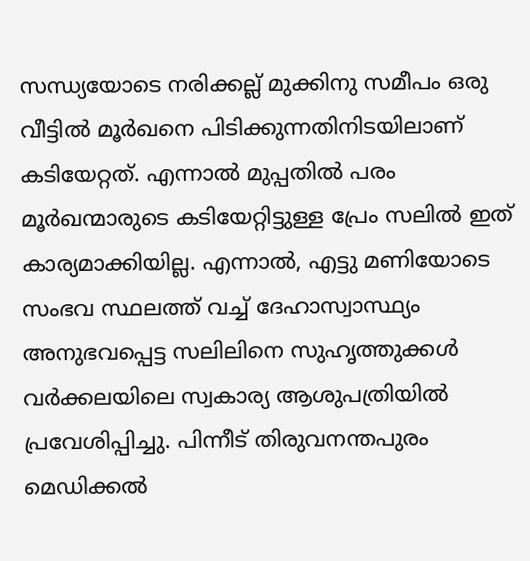സന്ധ്യയോടെ നരിക്കല്ല് മുക്കിനു സമീപം ഒരു വീട്ടില്‍ മൂര്‍ഖനെ പിടിക്കുന്നതിനിടയിലാണ് കടിയേറ്റത്. എന്നാല്‍ മുപ്പതില്‍ പരം മൂര്‍ഖന്മാരുടെ കടിയേറ്റിട്ടുള്ള പ്രേം സലില്‍ ഇത് കാര്യമാക്കിയില്ല. എന്നാല്‍, എട്ടു മണിയോടെ സംഭവ സ്ഥലത്ത് വച്ച് ദേഹാസ്വാസ്ഥ്യം അനുഭവപ്പെട്ട സലിലിനെ സുഹൃത്തുക്കള്‍ വര്‍ക്കലയിലെ സ്വകാര്യ ആശുപത്രിയില്‍ പ്രവേശിപ്പിച്ചു. പിന്നീട് തിരുവനന്തപുരം മെഡിക്കല്‍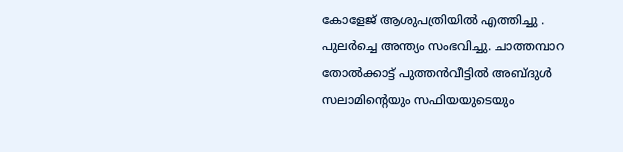കോളേജ് ആശുപത്രിയില്‍ എത്തിച്ചു . പുലര്‍ച്ചെ അന്ത്യം സംഭവിച്ചു. ചാത്തമ്പാറ തോല്‍ക്കാട്ട് പുത്തന്‍വീട്ടില്‍ അബ്ദുള്‍ സലാമിന്റെയും സഫിയയുടെയും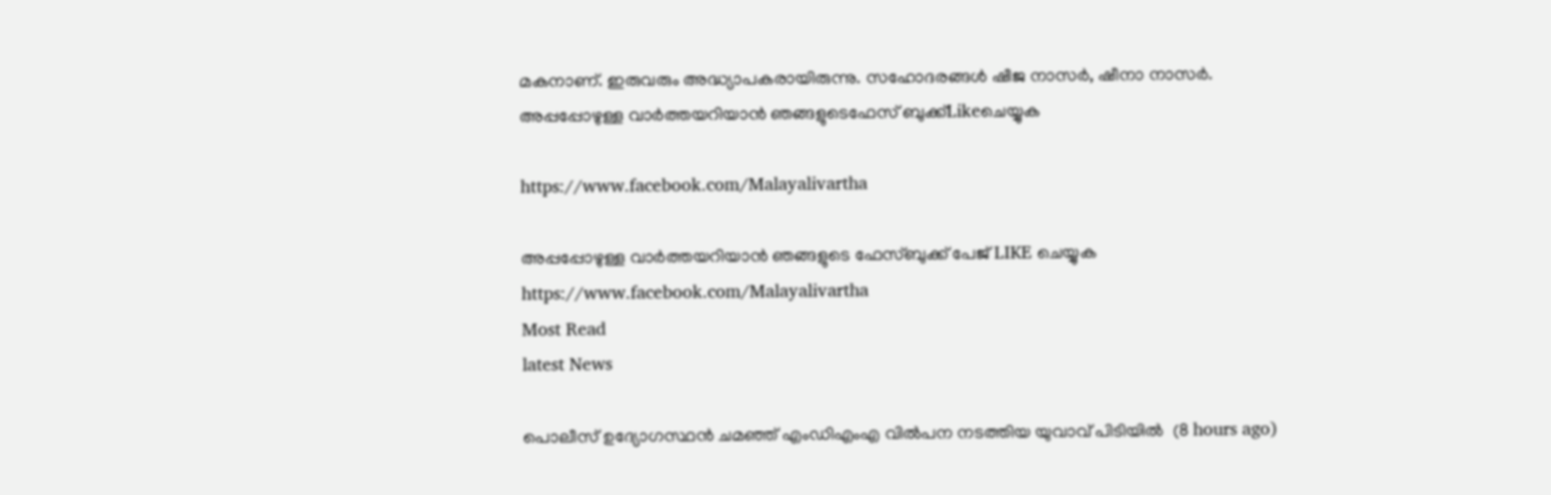മകനാണ്. ഇരുവരും അദ്ധ്യാപകരായിരുന്നു. സഹോദരങ്ങള്‍ ഷീജ നാസര്‍, ഷീനാ നാസര്‍.
അപ്പപ്പോഴുള്ള വാര്‍ത്തയറിയാന്‍ ഞങ്ങളുടെഫേസ്‌ ബുക്ക്‌Likeചെയ്യുക

https://www.facebook.com/Malayalivartha

അപ്പപ്പോഴുള്ള വാര്‍ത്തയറിയാന്‍ ഞങ്ങളുടെ ഫേസ്‌ബുക്ക്‌ പേജ് LIKE ചെയ്യുക
https://www.facebook.com/Malayalivartha
Most Read
latest News

പൊലീസ് ഉദ്യോഗസ്ഥന്‍ ചമഞ്ഞ് എംഡിഎംഎ വില്‍പന നടത്തിയ യുവാവ് പിടിയില്‍  (8 hours ago)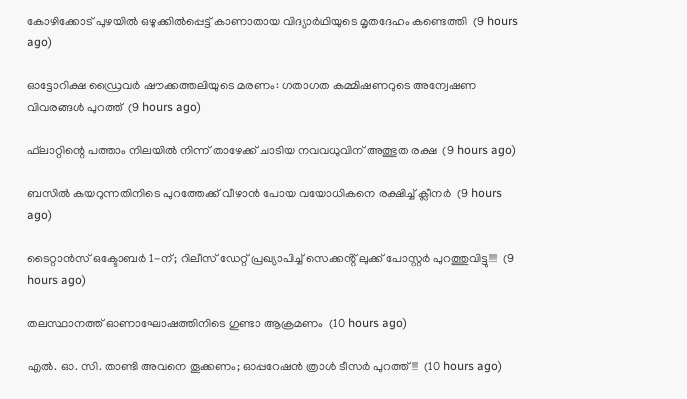കോഴിക്കോട് പുഴയില്‍ ഒഴുക്കില്‍പ്പെട്ട് കാണാതായ വിദ്യാര്‍ഥിയുടെ മൃതദേഹം കണ്ടെത്തി  (9 hours ago)

ഓട്ടോറിക്ഷ ഡ്രൈവര്‍ ഷൗക്കത്തലിയുടെ മരണം: ഗതാഗത കമ്മിഷണറുടെ അന്വേഷണ വിവരങ്ങള്‍ പുറത്ത്  (9 hours ago)

ഫ്‌ലാറ്റിന്റെ പത്താം നിലയില്‍ നിന്ന് താഴേക്ക് ചാടിയ നവവധുവിന് അത്ഭുത രക്ഷ  (9 hours ago)

ബസില്‍ കയറുന്നതിനിടെ പുറത്തേക്ക് വീഴാന്‍ പോയ വയോധികനെ രക്ഷിച്ച് ക്ലീനര്‍  (9 hours ago)

ടൈറ്റാൻസ് ഒക്ടോബർ 1-ന്; റിലീസ് ഡേറ്റ് പ്രഖ്യാപിച്ച് സെക്കൻ്റ് ലുക്ക് പോസ്റ്റർ പുറത്തുവിട്ടു!!!!  (9 hours ago)

തലസ്ഥാനത്ത് ഓണാഘോഷത്തിനിടെ ഗുണ്ടാ ആക്രമണം  (10 hours ago)

എൽ. ഓ. സി. താണ്ടി അവനെ തൂക്കണം; ഓപ്പറേഷൻ ത്രാൾ ടീസർ പുറത്ത്!!!  (10 hours ago)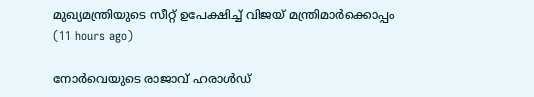മുഖ്യമന്ത്രിയുടെ സീറ്റ് ഉപേക്ഷിച്ച് വിജയ് മന്ത്രിമാര്‍ക്കൊപ്പം  (11 hours ago)

നോര്‍വെയുടെ രാജാവ് ഹരാള്‍ഡ്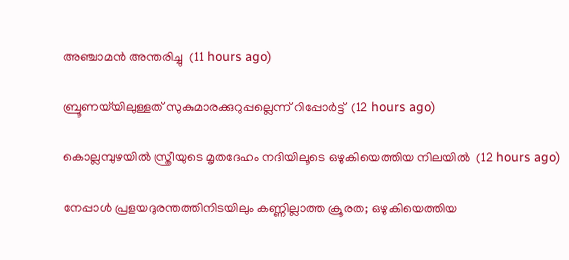അഞ്ചാമന്‍ അന്തരിച്ചു  (11 hours ago)

ബ്രൂണയ്‌യിലുള്ളത് സുകുമാരക്കുറുപ്പല്ലെന്ന് റിപ്പോര്‍ട്ട്  (12 hours ago)

കൊല്ലമ്പുഴയില്‍ സ്ത്രീയുടെ മൃതദേഹം നദിയിലൂടെ ഒഴുകിയെത്തിയ നിലയില്‍  (12 hours ago)

നേപ്പാൾ പ്രളയദുരന്തത്തിനിടയിലും കണ്ണില്ലാത്ത ക്രൂരത; ഒഴുകിയെത്തിയ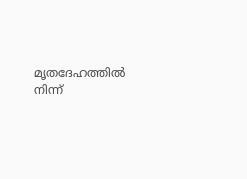മൃതദേഹത്തിൽ നിന്ന്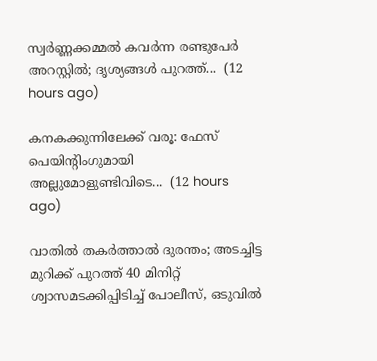സ്വർണ്ണക്കമ്മൽ കവർന്ന രണ്ടുപേർ അറസ്റ്റിൽ; ദൃശ്യങ്ങൾ പുറത്ത്...  (12 hours ago)

കനകക്കുന്നിലേക്ക് വരൂ: ഫേസ് പെയിന്‍റിംഗുമായി അല്ലുമോളുണ്ടിവിടെ...  (12 hours ago)

വാതിൽ തകർത്താൽ ദുരന്തം; അടച്ചിട്ട മുറിക്ക് പുറത്ത് 40 മിനിറ്റ് ശ്വാസമടക്കിപ്പിടിച്ച് പോലീസ്, ഒടുവിൽ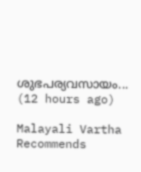ശുഭപര്യവസായം...  (12 hours ago)

Malayali Vartha Recommends